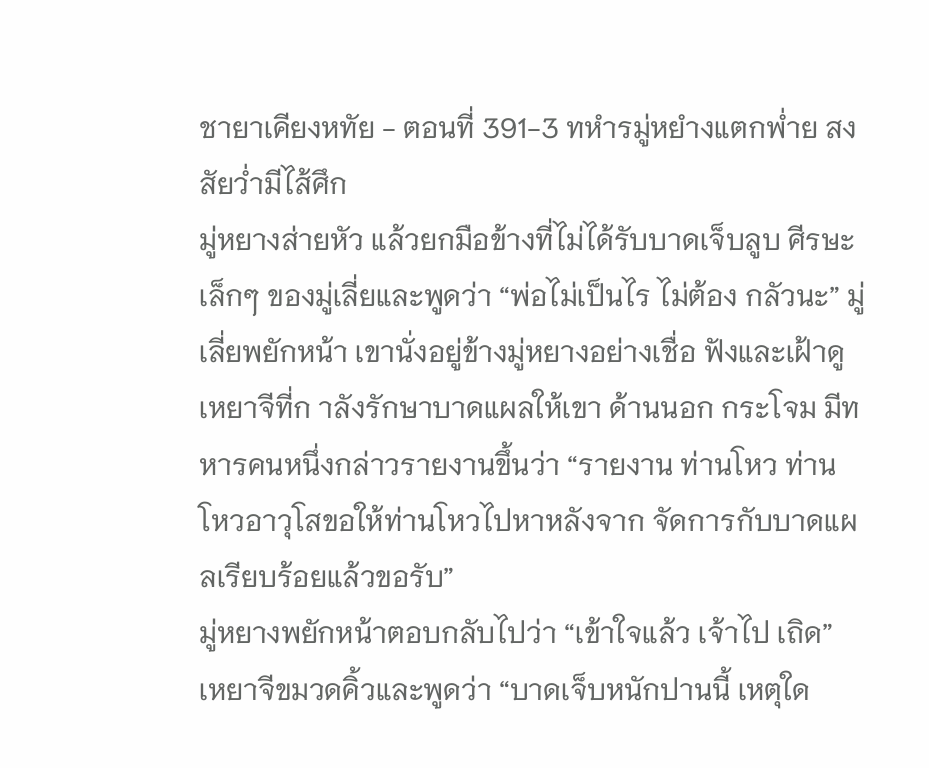ชายาเคียงหทัย - ตอนที่ 391-3 ทหำรมู่หยำงแตกพ่ำย สงสัยว่ำมีไส้ศึก
มู่หยางส่ายหัว แล้วยกมือข้างที่ไม่ได้รับบาดเจ็บลูบ ศีรษะเล็กๆ ของมู่เลี่ยและพูดว่า “พ่อไม่เป็นไร ไม่ต้อง กลัวนะ” มู่เลี่ยพยักหน้า เขานั่งอยู่ข้างมู่หยางอย่างเชื่อ ฟังและเฝ้าดูเหยาจีที่ก าลังรักษาบาดแผลให้เขา ด้านนอก กระโจม มีทหารคนหนึ่งกล่าวรายงานขึ้นว่า “รายงาน ท่านโหว ท่านโหวอาวุโสขอให้ท่านโหวไปหาหลังจาก จัดการกับบาดแผลเรียบร้อยแล้วขอรับ”
มู่หยางพยักหน้าตอบกลับไปว่า “เข้าใจแล้ว เจ้าไป เถิด”
เหยาจีขมวดคิ้วและพูดว่า “บาดเจ็บหนักปานนี้ เหตุใด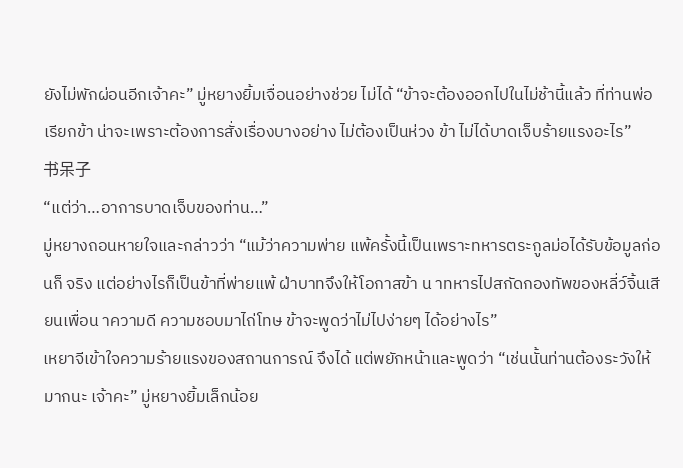ยังไม่พักผ่อนอีกเจ้าคะ” มู่หยางยิ้มเจื่อนอย่างช่วย ไม่ได้ “ข้าจะต้องออกไปในไม่ช้านี้แล้ว ที่ท่านพ่อเรียกข้า น่าจะเพราะต้องการสั่งเรื่องบางอย่าง ไม่ต้องเป็นห่วง ข้า ไม่ได้บาดเจ็บร้ายแรงอะไร”
书呆子
“แต่ว่า…อาการบาดเจ็บของท่าน…”
มู่หยางถอนหายใจและกล่าวว่า “แม้ว่าความพ่าย แพ้ครั้งนี้เป็นเพราะทหารตระกูลม่อได้รับข้อมูลก่อนก็ จริง แต่อย่างไรก็เป็นข้าที่พ่ายแพ้ ฝ่าบาทจึงให้โอกาสข้า น าทหารไปสกัดกองทัพของหลี่ว์จิ้นเสียนเพื่อน าความดี ความชอบมาไถ่โทษ ข้าจะพูดว่าไม่ไปง่ายๆ ได้อย่างไร”
เหยาจีเข้าใจความร้ายแรงของสถานการณ์ จึงได้ แต่พยักหน้าและพูดว่า “เช่นนั้นท่านต้องระวังให้มากนะ เจ้าคะ” มู่หยางยิ้มเล็กน้อย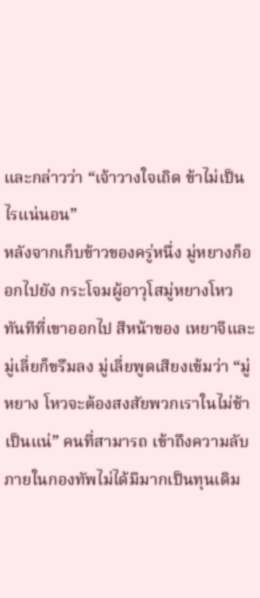และกล่าวว่า “เจ้าวางใจเถิด ข้าไม่เป็นไรแน่นอน”
หลังจากเก็บข้าวของครู่หนึ่ง มู่หยางก็ออกไปยัง กระโจมผู้อาวุโสมู่หยางโหว ทันทีที่เขาออกไป สีหน้าของ เหยาจีและมู่เลี่ยก็ขรึมลง มู่เลี่ยพูดเสียงเข้มว่า “มู่หยาง โหวจะต้องสงสัยพวกเราในไม่ช้าเป็นแน่” คนที่สามารถ เข้าถึงความลับภายในกองทัพไม่ได้มีมากเป็นทุนเดิม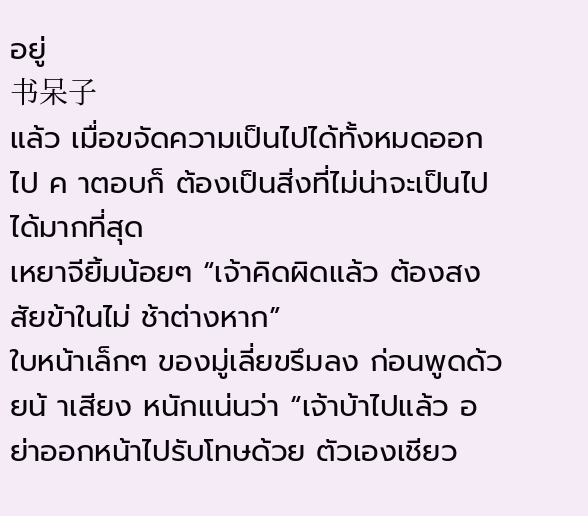อยู่
书呆子
แล้ว เมื่อขจัดความเป็นไปได้ทั้งหมดออกไป ค าตอบก็ ต้องเป็นสิ่งที่ไม่น่าจะเป็นไปได้มากที่สุด
เหยาจียิ้มน้อยๆ “เจ้าคิดผิดแล้ว ต้องสงสัยข้าในไม่ ช้าต่างหาก”
ใบหน้าเล็กๆ ของมู่เลี่ยขรึมลง ก่อนพูดด้วยน้ าเสียง หนักแน่นว่า “เจ้าบ้าไปแล้ว อย่าออกหน้าไปรับโทษด้วย ตัวเองเชียว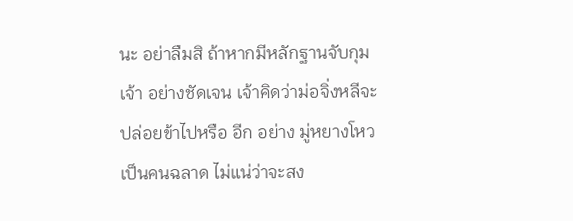นะ อย่าลืมสิ ถ้าหากมีหลักฐานจับกุมเจ้า อย่างชัดเจน เจ้าคิดว่าม่อจิ่งหลีจะปล่อยข้าไปหรือ อีก อย่าง มู่หยางโหวเป็นคนฉลาด ไม่แน่ว่าจะสง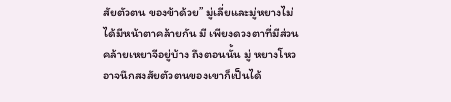สัยตัวตน ของข้าด้วย” มู่เลี่ยและมู่หยางไม่ได้มีหน้าตาคล้ายกัน มี เพียงดวงตาที่มีส่วนคล้ายเหยาจีอยู่บ้าง ถึงตอนนั้น มู่ หยางโหวอาจนึกสงสัยตัวตนของเขาก็เป็นได้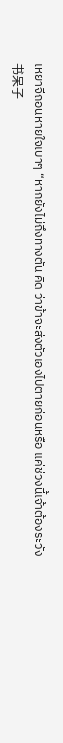เหยาจีถอนหายใจเบาๆ “หากยังไม่ถึงทางตัน คิด ว่าข้าจะส่งตัวเองไปตายก่อนหรือ แค่ช่วงนี้เจ้าต้องระวัง
书呆子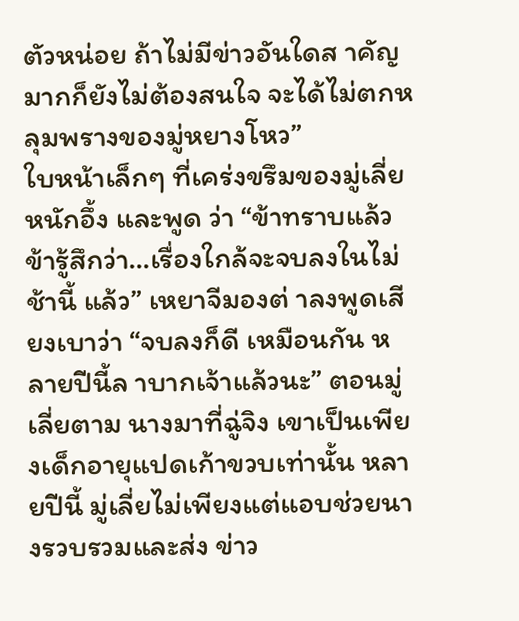ตัวหน่อย ถ้าไม่มีข่าวอันใดส าคัญมากก็ยังไม่ต้องสนใจ จะได้ไม่ตกหลุมพรางของมู่หยางโหว”
ใบหน้าเล็กๆ ที่เคร่งขรึมของมู่เลี่ยหนักอึ้ง และพูด ว่า “ข้าทราบแล้ว ข้ารู้สึกว่า…เรื่องใกล้จะจบลงในไม่ช้านี้ แล้ว” เหยาจีมองต่ าลงพูดเสียงเบาว่า “จบลงก็ดี เหมือนกัน หลายปีนี้ล าบากเจ้าแล้วนะ” ตอนมู่เลี่ยตาม นางมาที่ฉู่จิง เขาเป็นเพียงเด็กอายุแปดเก้าขวบเท่านั้น หลายปีนี้ มู่เลี่ยไม่เพียงแต่แอบช่วยนางรวบรวมและส่ง ข่าว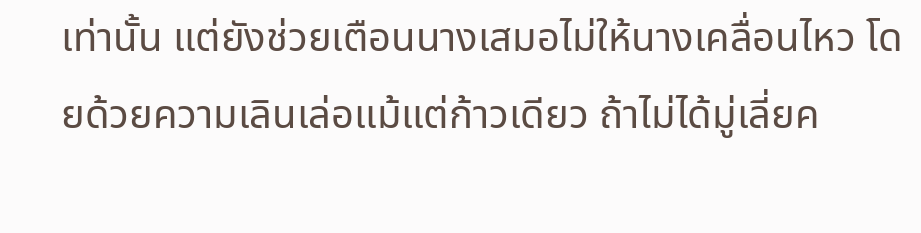เท่านั้น แต่ยังช่วยเตือนนางเสมอไม่ให้นางเคลื่อนไหว โดยด้วยความเลินเล่อแม้แต่ก้าวเดียว ถ้าไม่ได้มู่เลี่ยค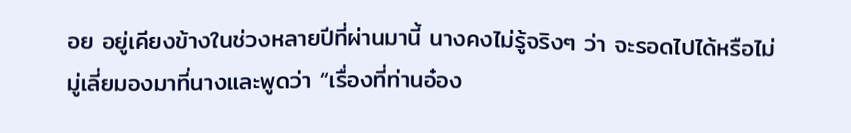อย อยู่เคียงข้างในช่วงหลายปีที่ผ่านมานี้ นางคงไม่รู้จริงๆ ว่า จะรอดไปได้หรือไม่
มู่เลี่ยมองมาที่นางและพูดว่า “เรื่องที่ท่านอ๋อง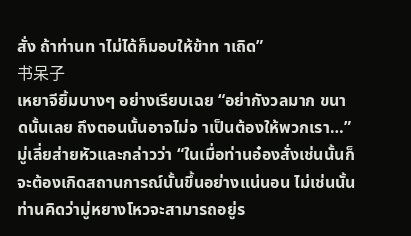สั่ง ถ้าท่านท าไม่ได้ก็มอบให้ข้าท าเถิด”
书呆子
เหยาจียิ้มบางๆ อย่างเรียบเฉย “อย่ากังวลมาก ขนาดนั้นเลย ถึงตอนนั้นอาจไม่จ าเป็นต้องให้พวกเรา…” มู่เลี่ยส่ายหัวและกล่าวว่า “ในเมื่อท่านอ๋องสั่งเช่นนั้นก็ จะต้องเกิดสถานการณ์นั้นขึ้นอย่างแน่นอน ไม่เช่นนั้น ท่านคิดว่ามู่หยางโหวจะสามารถอยู่ร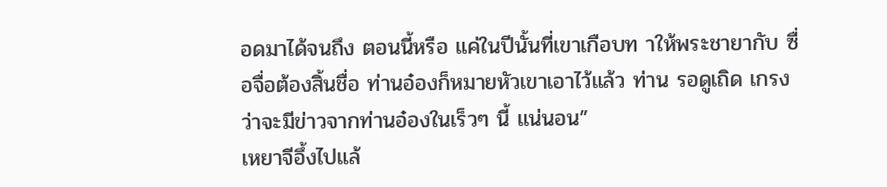อดมาได้จนถึง ตอนนี้หรือ แค่ในปีนั้นที่เขาเกือบท าให้พระชายากับ ซื่อจื่อต้องสิ้นชื่อ ท่านอ๋องก็หมายหัวเขาเอาไว้แล้ว ท่าน รอดูเถิด เกรงว่าจะมีข่าวจากท่านอ๋องในเร็วๆ นี้ แน่นอน”
เหยาจีอึ้งไปแล้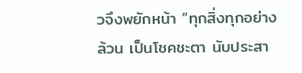วจึงพยักหน้า “ทุกสิ่งทุกอย่างล้วน เป็นโชคชะตา นับประสา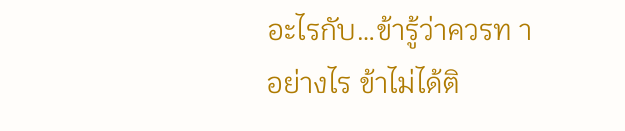อะไรกับ…ข้ารู้ว่าควรท าอย่างไร ข้าไม่ได้ติ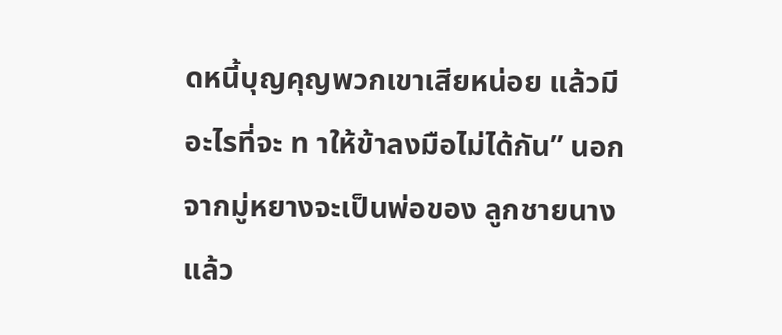ดหนี้บุญคุญพวกเขาเสียหน่อย แล้วมีอะไรที่จะ ท าให้ข้าลงมือไม่ได้กัน” นอกจากมู่หยางจะเป็นพ่อของ ลูกชายนางแล้ว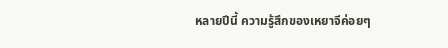หลายปีนี้ ความรู้สึกของเหยาจีค่อยๆ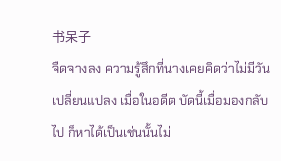书呆子
จืดจางลง ความรู้สึกที่นางเคยคิดว่าไม่มีวันเปลี่ยนแปลง เมื่อในอดีต บัดนี้เมื่อมองกลับไป ก็หาได้เป็นเช่นนั้นไม่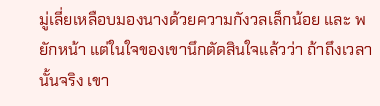มู่เลี่ยเหลือบมองนางด้วยความกังวลเล็กน้อย และ พยักหน้า แต่ในใจของเขานึกตัดสินใจแล้วว่า ถ้าถึงเวลา นั้นจริง เขา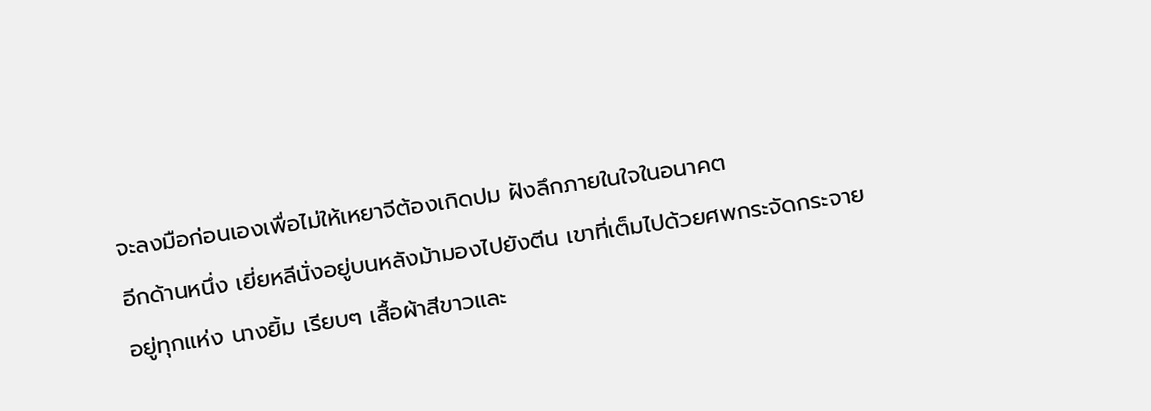จะลงมือก่อนเองเพื่อไม่ให้เหยาจีต้องเกิดปม ฝังลึกภายในใจในอนาคต
อีกด้านหนึ่ง เยี่ยหลีนั่งอยู่บนหลังม้ามองไปยังตีน เขาที่เต็มไปด้วยศพกระจัดกระจายอยู่ทุกแห่ง นางยิ้ม เรียบๆ เสื้อผ้าสีขาวและ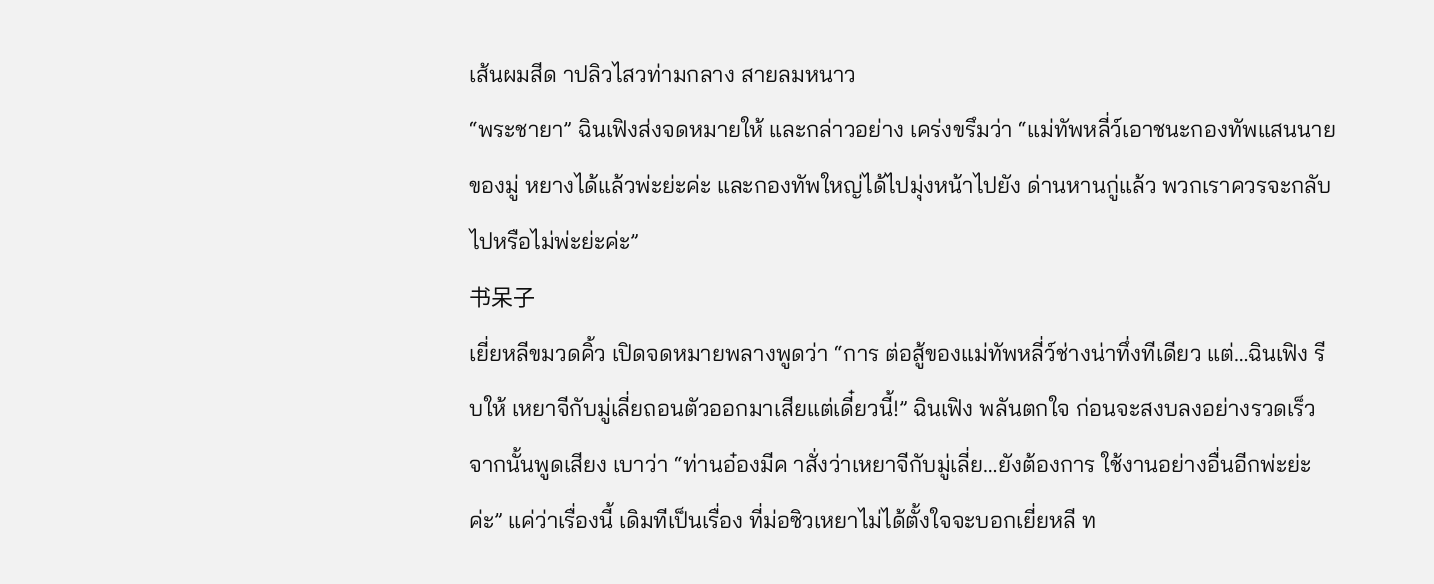เส้นผมสีด าปลิวไสวท่ามกลาง สายลมหนาว
“พระชายา” ฉินเฟิงส่งจดหมายให้ และกล่าวอย่าง เคร่งขรึมว่า “แม่ทัพหลี่ว์เอาชนะกองทัพแสนนายของมู่ หยางได้แล้วพ่ะย่ะค่ะ และกองทัพใหญ่ได้ไปมุ่งหน้าไปยัง ด่านหานกู่แล้ว พวกเราควรจะกลับไปหรือไม่พ่ะย่ะค่ะ”
书呆子
เยี่ยหลีขมวดคิ้ว เปิดจดหมายพลางพูดว่า “การ ต่อสู้ของแม่ทัพหลี่ว์ช่างน่าทึ่งทีเดียว แต่…ฉินเฟิง รีบให้ เหยาจีกับมู่เลี่ยถอนตัวออกมาเสียแต่เดี๋ยวนี้!” ฉินเฟิง พลันตกใจ ก่อนจะสงบลงอย่างรวดเร็ว จากนั้นพูดเสียง เบาว่า “ท่านอ๋องมีค าสั่งว่าเหยาจีกับมู่เลี่ย…ยังต้องการ ใช้งานอย่างอื่นอีกพ่ะย่ะค่ะ” แค่ว่าเรื่องนี้ เดิมทีเป็นเรื่อง ที่ม่อซิวเหยาไม่ได้ตั้งใจจะบอกเยี่ยหลี ท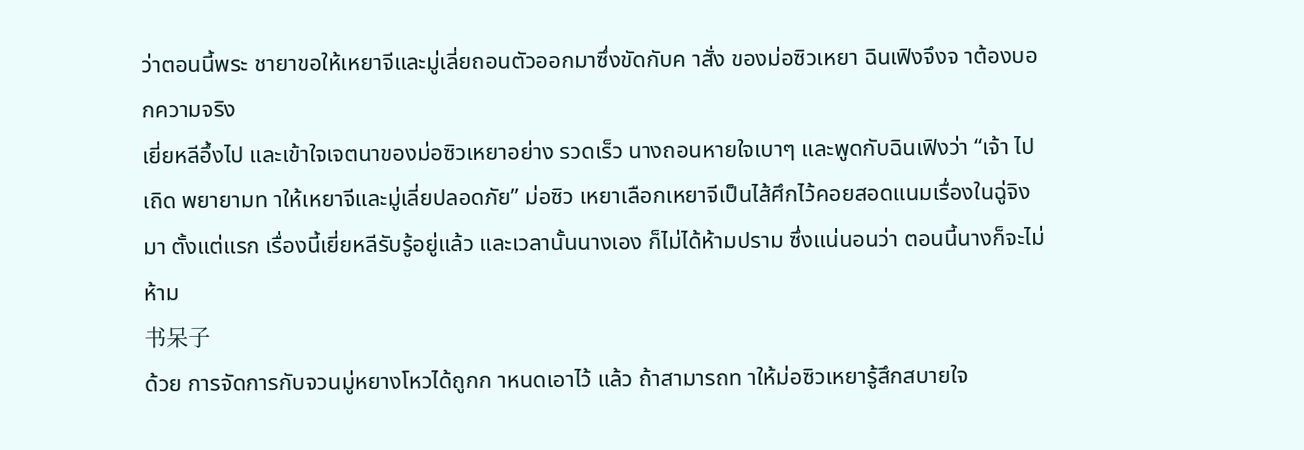ว่าตอนนี้พระ ชายาขอให้เหยาจีและมู่เลี่ยถอนตัวออกมาซึ่งขัดกับค าสั่ง ของม่อซิวเหยา ฉินเฟิงจึงจ าต้องบอกความจริง
เยี่ยหลีอึ้งไป และเข้าใจเจตนาของม่อซิวเหยาอย่าง รวดเร็ว นางถอนหายใจเบาๆ และพูดกับฉินเฟิงว่า “เจ้า ไปเถิด พยายามท าให้เหยาจีและมู่เลี่ยปลอดภัย” ม่อซิว เหยาเลือกเหยาจีเป็นไส้ศึกไว้คอยสอดแนมเรื่องในฉู่จิงมา ตั้งแต่แรก เรื่องนี้เยี่ยหลีรับรู้อยู่แล้ว และเวลานั้นนางเอง ก็ไม่ได้ห้ามปราม ซึ่งแน่นอนว่า ตอนนี้นางก็จะไม่ห้าม
书呆子
ด้วย การจัดการกับจวนมู่หยางโหวได้ถูกก าหนดเอาไว้ แล้ว ถ้าสามารถท าให้ม่อซิวเหยารู้สึกสบายใจ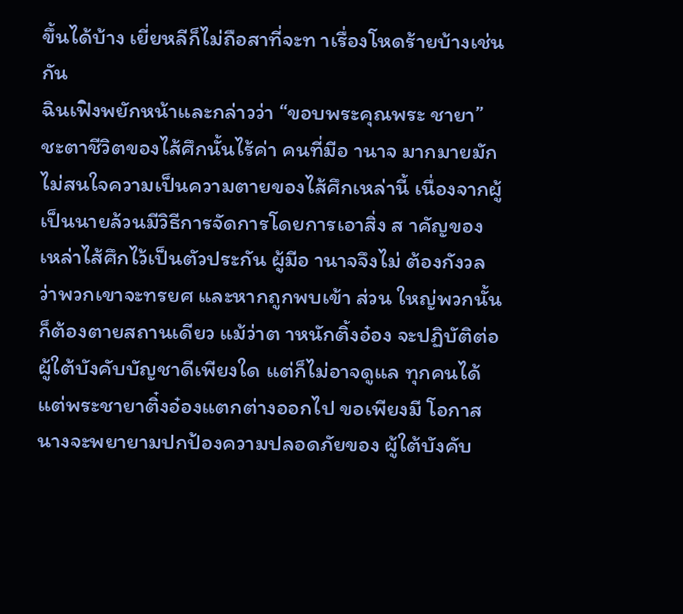ขึ้นได้บ้าง เยี่ยหลีก็ไม่ถือสาที่จะท าเรื่องโหดร้ายบ้างเช่นกัน
ฉินเฟิงพยักหน้าและกล่าวว่า “ขอบพระคุณพระ ชายา” ชะตาชีวิตของไส้ศึกนั้นไร้ค่า คนที่มีอ านาจ มากมายมักไม่สนใจความเป็นความตายของไส้ศึกเหล่านี้ เนื่องจากผู้เป็นนายล้วนมีวิธีการจัดการโดยการเอาสิ่ง ส าคัญของเหล่าไส้ศึกไว้เป็นตัวประกัน ผู้มีอ านาจจึงไม่ ต้องกังวลว่าพวกเขาจะทรยศ และหากถูกพบเข้า ส่วน ใหญ่พวกนั้นก็ต้องตายสถานเดียว แม้ว่าต าหนักติ้งอ๋อง จะปฏิบัติต่อผู้ใต้บังคับบัญชาดีเพียงใด แต่ก็ไม่อาจดูแล ทุกคนได้ แต่พระชายาติ๋งอ๋องแตกต่างออกไป ขอเพียงมี โอกาส นางจะพยายามปกป้องความปลอดภัยของ ผู้ใต้บังคับ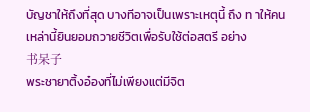บัญชาให้ถึงที่สุด บางทีอาจเป็นเพราะเหตุนี้ ถึง ท าให้คนเหล่านี้ยินยอมถวายชีวิตเพื่อรับใช้ต่อสตรี อย่าง
书呆子
พระชายาติ้งอ๋องที่ไม่เพียงแต่มีจิต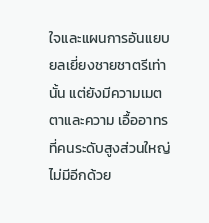ใจและแผนการอันแยบ ยลเยี่ยงชายชาตรีเท่านั้น แต่ยังมีความเมตตาและความ เอื้ออาทรที่คนระดับสูงส่วนใหญ่ไม่มีอีกด้วย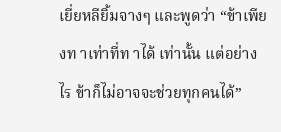เยี่ยหลียิ้มจางๆ และพูดว่า “ข้าเพียงท าเท่าที่ท าได้ เท่านั้น แต่อย่างไร ข้าก็ไม่อาจจะช่วยทุกคนได้”